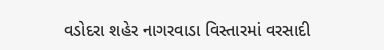વડોદરા શહેર નાગરવાડા વિસ્તારમાં વરસાદી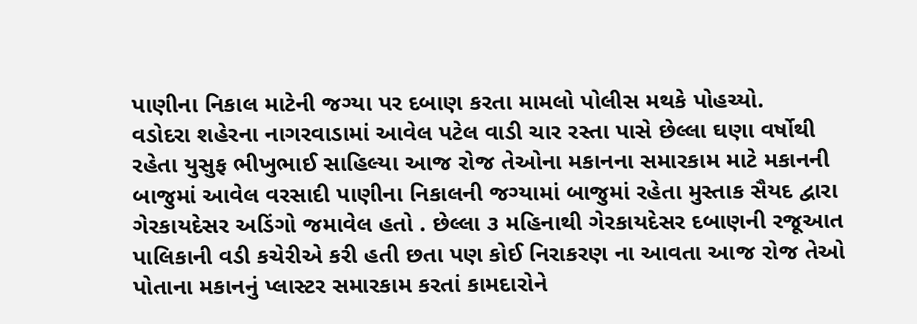પાણીના નિકાલ માટેની જગ્યા પર દબાણ કરતા મામલો પોલીસ મથકે પોહચ્યો.
વડોદરા શહેરના નાગરવાડામાં આવેલ પટેલ વાડી ચાર રસ્તા પાસે છેલ્લા ઘણા વર્ષોથી રહેતા યુસુફ ભીખુભાઈ સાહિલ્યા આજ રોજ તેઓના મકાનના સમારકામ માટે મકાનની બાજુમાં આવેલ વરસાદી પાણીના નિકાલની જગ્યામાં બાજુમાં રહેતા મુસ્તાક સૈયદ દ્વારા ગેરકાયદેસર અડિંગો જમાવેલ હતો . છેલ્લા ૩ મહિનાથી ગેરકાયદેસર દબાણની રજૂઆત પાલિકાની વડી કચેરીએ કરી હતી છતા પણ કોઈ નિરાકરણ ના આવતા આજ રોજ તેઓ પોતાના મકાનનું પ્લાસ્ટર સમારકામ કરતાં કામદારોને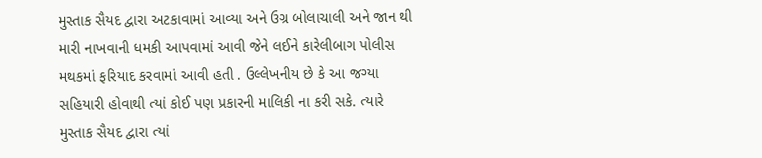મુસ્તાક સૈયદ દ્વારા અટકાવામાં આવ્યા અને ઉગ્ર બોલાચાલી અને જાન થી મારી નાખવાની ધમકી આપવામાં આવી જેને લઈને કારેલીબાગ પોલીસ મથકમાં ફરિયાદ કરવામાં આવી હતી . ઉલ્લેખનીય છે કે આ જગ્યા સહિયારી હોવાથી ત્યાં કોઈ પણ પ્રકારની માલિકી ના કરી સકે. ત્યારે મુસ્તાક સૈયદ દ્વારા ત્યાં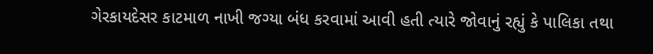ગેરકાયદેસર કાટમાળ નાખી જગ્યા બંધ કરવામાં આવી હતી ત્યારે જોવાનું રહ્યું કે પાલિકા તથા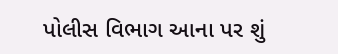પોલીસ વિભાગ આના પર શું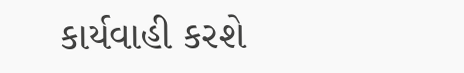કાર્યવાહી કરશે